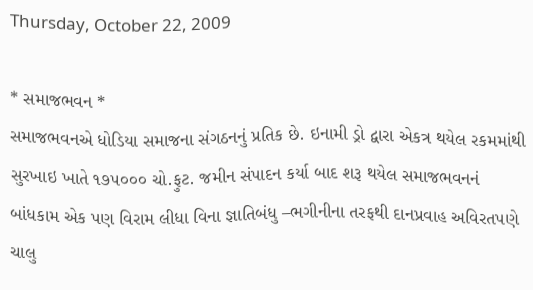Thursday, October 22, 2009

* સમાજભવન *
સમાજભવનએ ધોડિયા સમાજના સંગઠનનું પ્રતિક છે. ઇનામી ડ્રો દ્વારા એકત્ર થયેલ રકમમાંથી સુરખાઇ ખાતે ૧૭૫૦૦૦ ચો.ફુટ. જમીન સંપાદન કર્યા બાદ શરૂ થયેલ સમાજભવનનં બાંધકામ એક પણ વિરામ લીધા વિના જ્ઞાતિબંધુ –ભગીનીના તરફથી દાનપ્રવાહ અવિરતપણે ચાલુ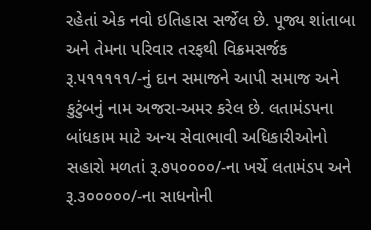રહેતાં એક નવો ઇતિહાસ સર્જેલ છે. પૂજ્ય શાંતાબા અને તેમના પરિવાર તરફથી વિક્રમસર્જક રૂ.૫૧૧૧૧૧/-નું દાન સમાજને આપી સમાજ અને કુટુંબનું નામ અજરા-અમર કરેલ છે. લતામંડપના બાંધકામ માટે અન્ય સેવાભાવી અધિકારીઓનો સહારો મળતાં રૂ.૭૫૦૦૦૦/-ના ખર્ચે લતામંડપ અને રૂ.૩૦૦૦૦૦/-ના સાધનોની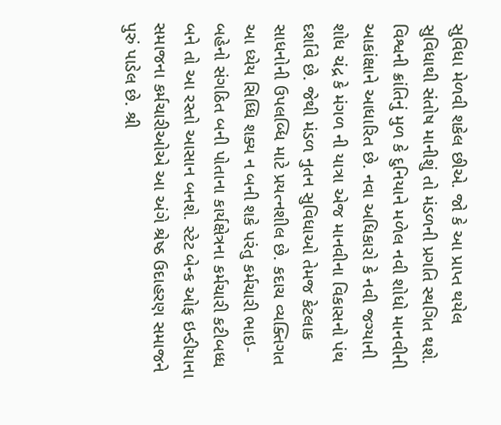સુવિધા મેળવી શકેલ છીએ. જો કે આ પ્રાપ્ત થયેલ સુવિધાથી સંતોષ માનીશું તો મંડળની પ્રગતિ સ્થગિત થશે. વિશ્વની ક્રાંતિનું મુળ કે દુનિયાને મળેલ નવી શોધો માનવીની આકાંક્ષાને આધારિત છે. નવા અધિકારો કે નવી જગ્યાની શોધ ચંદ્ર કે મંગળ ની યાત્રા એજ માનવીના વિકાસનો પંથ દર્શાવે છે. જેથી મંડળ નુતન સુવિધાઓ તેમજ કેટલાક સાધનોની ઉપલબ્ધિ માટે પ્રયત્નશીલ છે. કદાચ વ્યક્તિગત આ ધ્યેય સિધ્ધિ શક્ય ન બની શકે પરંતુ કર્મચારી ભાઇ-બહેનો સંગઠિત બની પોતાના કાર્યક્ષેત્રના કર્મચારી કટીબધ્ધ બને તો આ રસ્તો આસાન બનશે. સ્ટેટ બેન્ક ઓફ ઇન્ડીયાના સમાજના કર્મચારીઓએ આ અંગે શ્રેષ્ઠ ઉદાહરણ સમાજને પુરું પાડેલ છે. શ્રી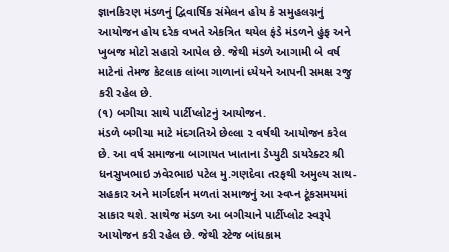જ્ઞાનકિરણ મંડળનું દ્વિવાર્ષિક સંમેલન હોય કે સમુહલગ્નનું આયોજન હોય દરેક વખતે એકત્રિત થયેલ ફંડે મંડળને હુંફ અને ખુબજ મોટો સહારો આપેલ છે. જેથી મંડળે આગામી બે વર્ષ માટેનાં તેમજ કેટલાક લાંબા ગાળાનાં ધ્યેયને આપની સમક્ષ રજુ કરી રહેલ છે.
(૧) બગીચા સાથે પાર્ટીપ્લોટનું આયોજન.
મંડળે બગીચા માટે મંદગતિએ છેલ્લા ૨ વર્ષથી આયોજન કરેલ છે. આ વર્ષ સમાજના બાગાયત ખાતાના ડેપ્યુટી ડાયરેક્ટર શ્રી ધનસુખભાઇ ઝવેરભાઇ પટેલ મુ.ગણદેવા તરફથી અમુલ્ય સાથ-સહકાર અને માર્ગદર્શન મળતાં સમાજનું આ સ્વપ્ન ટૂંકસમયમાં સાકાર થશે. સાથેજ મંડળ આ બગીચાને પાર્ટીપ્લોટ સ્વરૂપે આયોજન કરી રહેલ છે. જેથી સ્ટેજ બાંધકામ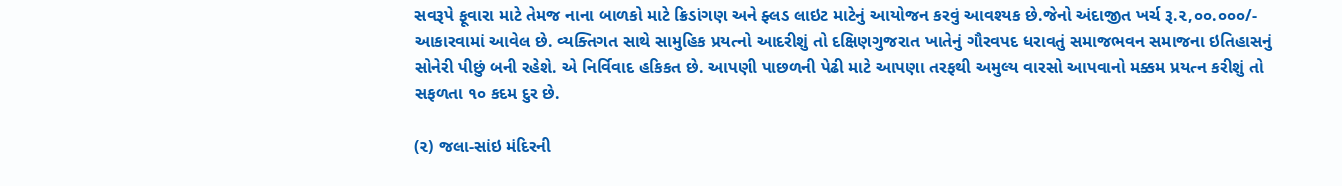સવરૂપે ફૂવારા માટે તેમજ નાના બાળકો માટે ક્રિડાંગણ અને ફ્લડ લાઇટ માટેનું આયોજન કરવું આવશ્યક છે.જેનો અંદાજીત ખર્ચ રૂ.૨,૦૦.૦૦૦/- આકારવામાં આવેલ છે. વ્યક્તિગત સાથે સામુહિક પ્રયત્નો આદરીશું તો દક્ષિણગુજરાત ખાતેનું ગૌરવપદ ધરાવતું સમાજભવન સમાજના ઇતિહાસનું સોનેરી પીછું બની રહેશે. એ નિર્વિવાદ હકિકત છે. આપણી પાછળની પેઢી માટે આપણા તરફથી અમુલ્ય વારસો આપવાનો મક્કમ પ્રયત્ન કરીશું તો સફળતા ૧૦ કદમ દુર છે.

(૨) જલા-સાંઇ મંદિરની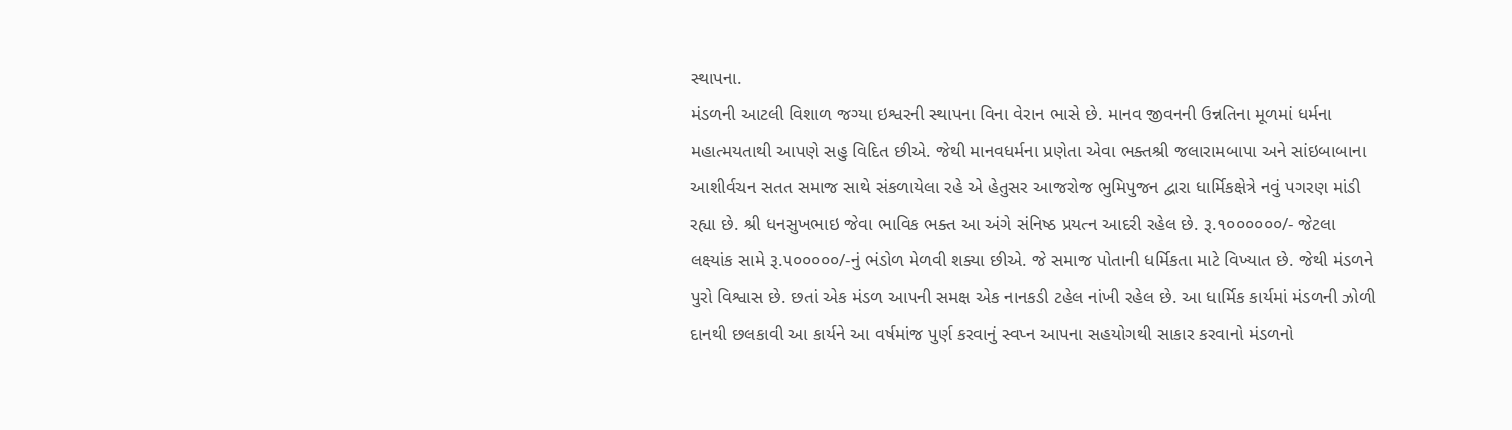સ્થાપના.
મંડળની આટલી વિશાળ જગ્યા ઇશ્વરની સ્થાપના વિના વેરાન ભાસે છે. માનવ જીવનની ઉન્નતિના મૂળમાં ધર્મના મહાત્મયતાથી આપણે સહુ વિદિત છીએ. જેથી માનવધર્મના પ્રણેતા એવા ભક્તશ્રી જલારામબાપા અને સાંઇબાબાના આશીર્વચન સતત સમાજ સાથે સંકળાયેલા રહે એ હેતુસર આજરોજ ભુમિપુજન દ્વારા ધાર્મિકક્ષેત્રે નવું પગરણ માંડી રહ્યા છે. શ્રી ધનસુખભાઇ જેવા ભાવિક ભક્ત આ અંગે સંનિષ્ઠ પ્રયત્ન આદરી રહેલ છે. રૂ.૧૦૦૦૦૦૦/- જેટલા લક્ષ્યાંક સામે રૂ.૫૦૦૦૦૦/-નું ભંડોળ મેળવી શક્યા છીએ. જે સમાજ પોતાની ધર્મિકતા માટે વિખ્યાત છે. જેથી મંડળને પુરો વિશ્વાસ છે. છતાં એક મંડળ આપની સમક્ષ એક નાનકડી ટહેલ નાંખી રહેલ છે. આ ધાર્મિક કાર્યમાં મંડળની ઝોળી દાનથી છલકાવી આ કાર્યને આ વર્ષમાંજ પુર્ણ કરવાનું સ્વપ્ન આપના સહયોગથી સાકાર કરવાનો મંડળનો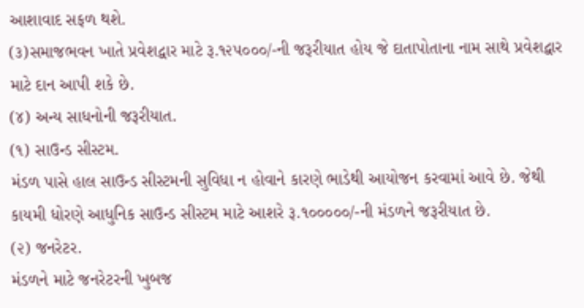આશાવાદ સફળ થશે.
(૩)સમાજભવન ખાતે પ્રવેશદ્વાર માટે રૂ.૧૨૫૦૦૦/-ની જરૂરીયાત હોય જે દાતાપોતાના નામ સાથે પ્રવેશદ્વાર માટે દાન આપી શકે છે.
(૪) અન્ય સાધનોની જરૂરીયાત.
(૧) સાઉન્ડ સીસ્ટમ.
મંડળ પાસે હાલ સાઉન્ડ સીસ્ટમની સુવિધા ન હોવાને કારણે ભાડેથી આયોજન કરવામાં આવે છે. જેથી કાયમી ધોરણે આધુનિક સાઉન્ડ સીસ્ટમ માટે આશરે રૂ.૧૦૦૦૦૦/-ની મંડળને જરૂરીયાત છે.
(૨) જનરેટર.
મંડળને માટે જનરેટરની ખુબજ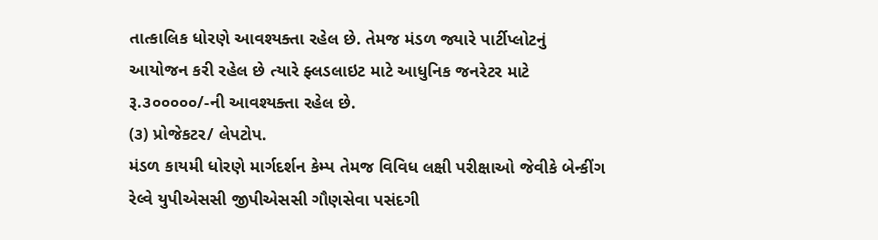તાત્કાલિક ધોરણે આવશ્યક્તા રહેલ છે. તેમજ મંડળ જ્યારે પાર્ટીપ્લોટનું આયોજન કરી રહેલ છે ત્યારે ફ્લડલાઇટ માટે આધુનિક જનરેટર માટે રૂ.૩૦૦૦૦૦/-ની આવશ્યક્તા રહેલ છે.
(૩) પ્રોજેકટર/ લેપટોપ.
મંડળ કાયમી ધોરણે માર્ગદર્શન કેમ્પ તેમજ વિવિધ લક્ષી પરીક્ષાઓ જેવીકે બેન્કીંગ રેલ્વે યુપીએસસી જીપીએસસી ગૌણસેવા પસંદગી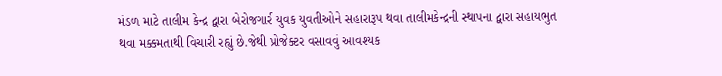મંડળ માટે તાલીમ કેન્દ્ર દ્વારા બેરોજગાર્ર યુવક યુવતીઓને સહારારૂપ થવા તાલીમકેન્દ્રની સ્થાપના દ્વારા સહાયભુત થવા મક્કમતાથી વિચારી રહ્યું છે.જેથી પ્રોજેક્ટર વસાવવું આવશ્યક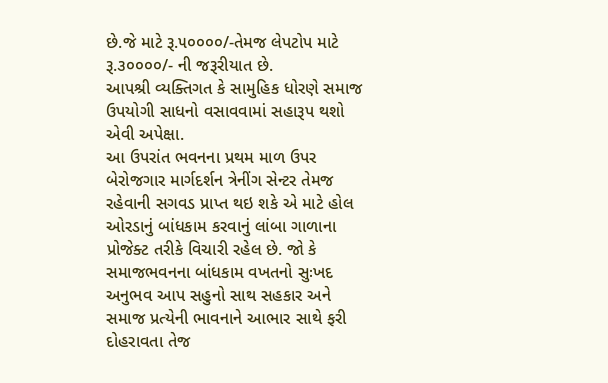છે.જે માટે રૂ.૫૦૦૦૦/-તેમજ લેપટોપ માટે રૂ.૩૦૦૦૦/- ની જરૂરીયાત છે.
આપશ્રી વ્યક્તિગત કે સામુહિક ધોરણે સમાજ ઉપયોગી સાધનો વસાવવામાં સહારૂપ થશો એવી અપેક્ષા.
આ ઉપરાંત ભવનના પ્રથમ માળ ઉપર બેરોજગાર માર્ગદર્શન ત્રેનીંગ સેન્ટર તેમજ રહેવાની સગવડ પ્રાપ્ત થઇ શકે એ માટે હોલ ઓરડાનું બાંધકામ કરવાનું લાંબા ગાળાના પ્રોજેક્ટ તરીકે વિચારી રહેલ છે. જો કે સમાજભવનના બાંધકામ વખતનો સુઃખદ અનુભવ આપ સહુનો સાથ સહકાર અને સમાજ પ્રત્યેની ભાવનાને આભાર સાથે ફરી દોહરાવતા તેજ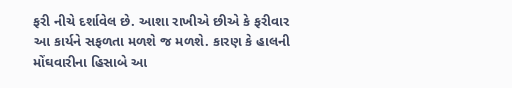ફરી નીચે દર્શાવેલ છે. આશા રાખીએ છીએ કે ફરીવાર આ કાર્યને સફળતા મળશે જ મળશે. કારણ કે હાલની મોંઘવારીના હિસાબે આ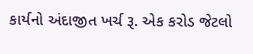કાર્યનો અંદાજીત ખર્ચ રૂ. એક કરોડ જેટલો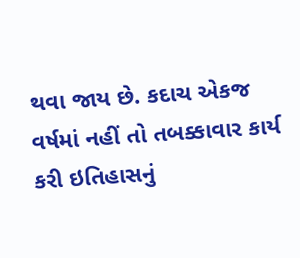થવા જાય છે. કદાચ એકજ વર્ષમાં નહીં તો તબક્કાવાર કાર્ય કરી ઇતિહાસનું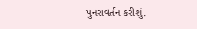પુનરાવર્તન કરીશું.